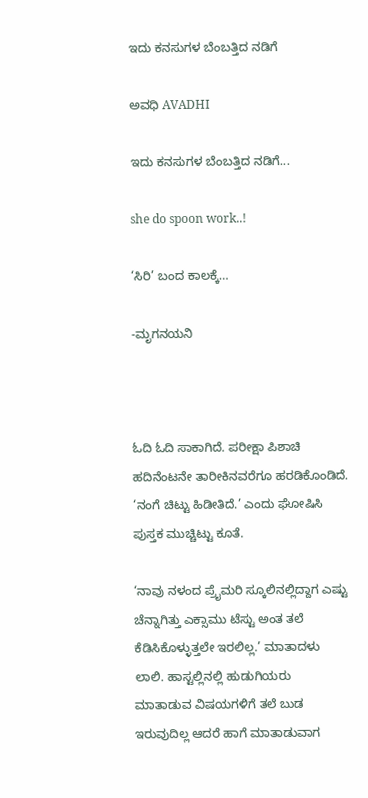ಇದು ಕನಸುಗಳ ಬೆಂಬತ್ತಿದ ನಡಿಗೆ‍

ಅವಧಿ AVADHI

ಇದು ಕನಸುಗಳ ಬೆಂಬತ್ತಿದ ನಡಿಗೆ...

she do spoon work..!

‘ಸಿರಿ’ ಬಂದ ಕಾಲಕ್ಕೆ…

-ಮೃಗನಯನಿ



ಓದಿ ಓದಿ ಸಾಕಾಗಿದೆ. ಪರೀಕ್ಷಾ ಪಿಶಾಚಿ ಹದಿನೆಂಟನೇ ತಾರೀಕಿನವರೆಗೂ ಹರಡಿಕೊಂಡಿದೆ. ‘ನಂಗೆ ಚಿಟ್ಟು ಹಿಡೀತಿದೆ.’ ಎಂದು ಘೋಷಿಸಿ ಪುಸ್ತಕ ಮುಚ್ಚಿಟ್ಟು ಕೂತೆ.

‘ನಾವು ನಳಂದ ಪ್ರೈಮರಿ ಸ್ಕೂಲಿನಲ್ಲಿದ್ದಾಗ ಎಷ್ಟು ಚೆನ್ನಾಗಿತ್ತು ಎಕ್ಸಾಮು ಟೆಸ್ಟು ಅಂತ ತಲೆ ಕೆಡಿಸಿಕೊಳ್ಳುತ್ತಲೇ ಇರಲಿಲ್ಲ.’ ಮಾತಾದಳು ಲಾಲಿ. ಹಾಸ್ಟಲ್ಲಿನಲ್ಲಿ ಹುಡುಗಿಯರು ಮಾತಾಡುವ ವಿಷಯಗಳಿಗೆ ತಲೆ ಬುಡ ಇರುವುದಿಲ್ಲ ಆದರೆ ಹಾಗೆ ಮಾತಾಡುವಾಗ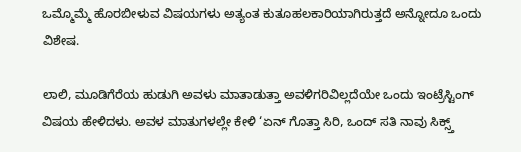ಒಮ್ಮೊಮ್ಮೆ ಹೊರಬೀಳುವ ವಿಷಯಗಳು ಅತ್ಯಂತ ಕುತೂಹಲಕಾರಿಯಾಗಿರುತ್ತದೆ ಅನ್ನೋದೂ ಒಂದು ವಿಶೇಷ.

ಲಾಲಿ, ಮೂಡಿಗೆರೆಯ ಹುಡುಗಿ ಅವಳು ಮಾತಾಡುತ್ತಾ ಅವಳಿಗರಿವಿಲ್ಲದೆಯೇ ಒಂದು ಇಂಟ್ರೆಸ್ಟಿಂಗ್ ವಿಷಯ ಹೇಳಿದಳು. ಅವಳ ಮಾತುಗಳಲ್ಲೇ ಕೇಳಿ ‘ಏನ್ ಗೊತ್ತಾ ಸಿರಿ, ಒಂದ್ ಸತಿ ನಾವು ಸಿಕ್ಸ್ತ್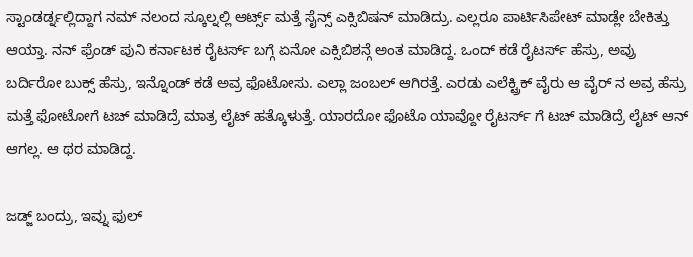ಸ್ಟಾಂಡರ್ಡ್ನಲ್ಲಿದ್ದಾಗ ನಮ್ ನಲಂದ ಸ್ಕೂಲ್ನಲ್ಲಿ ಆರ್ಟ್ಸ್ ಮತ್ತೆ ಸೈನ್ಸ್ ಎಕ್ಸಿಬಿಷನ್ ಮಾಡಿದ್ರು. ಎಲ್ಲರೂ ಪಾರ್ಟಿಸಿಪೇಟ್ ಮಾಡ್ಲೇ ಬೇಕಿತ್ತು ಆಯ್ತಾ. ನನ್ ಫ್ರೆಂಡ್ ಪುನಿ ಕರ್ನಾಟಕ ರೈಟರ್ಸ್ ಬಗ್ಗೆ ಏನೋ ಎಕ್ಸಿಬಿಶನ್ಗೆ ಅಂತ ಮಾಡಿದ್ದ. ಒಂದ್ ಕಡೆ ರೈಟರ್ಸ್ ಹೆಸ್ರು, ಅವ್ರು ಬರ್ದಿರೋ ಬುಕ್ಸ್ ಹೆಸ್ರು, ಇನ್ನೊಂಡ್ ಕಡೆ ಅವ್ರ ಫೊಟೋಸು. ಎಲ್ಲಾ ಜಂಬಲ್ ಆಗಿರತ್ತೆ. ಎರಡು ಎಲೆಕ್ಟ್ರಿಕ್ ವೈರು ಆ ವೈರ್ ನ ಅವ್ರ ಹೆಸ್ರು ಮತ್ತೆ ಫೋಟೋಗೆ ಟಚ್ ಮಾಡಿದ್ರೆ ಮಾತ್ರ ಲೈಟ್ ಹತ್ಕೊಳುತ್ತೆ. ಯಾರದೋ ಫೊಟೊ ಯಾವ್ದೋ ರೈಟರ್ಸ್ ಗೆ ಟಚ್ ಮಾಡಿದ್ರೆ ಲೈಟ್ ಆನ್ ಆಗಲ್ಲ. ಆ ಥರ ಮಾಡಿದ್ದ.

ಜಡ್ಜ್ ಬಂದ್ರು, ಇವ್ನು ಫುಲ್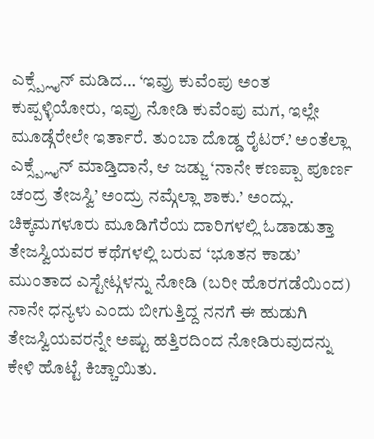ಎಕ್ಸ್ಪ್ಲೈನ್ ಮಡಿದ… ‘ಇವ್ರು ಕುವೆಂಪು ಅಂತ ಕುಪ್ಪಳ್ಳಿಯೋರು, ಇವ್ರು ನೋಡಿ ಕುವೆಂಪು ಮಗ, ಇಲ್ಲೇ ಮೂಡ್ಗೆರೇಲೇ ಇರ್ತಾರೆ. ತುಂಬಾ ದೊಡ್ಡ ರೈಟರ್.’ ಅಂತೆಲ್ಲಾ ಎಕ್ಸ್ಪ್ಲೈನ್ ಮಾಡ್ತಿದಾನೆ, ಆ ಜಡ್ಜು ‘ನಾನೇ ಕಣಪ್ಪಾ ಪೂರ್ಣ ಚಂದ್ರ ತೇಜಸ್ವಿ’ ಅಂದ್ರು ನಮ್ಗೆಲ್ಲಾ ಶಾಕು.’ ಅಂದ್ಲು. ಚಿಕ್ಕಮಗಳೂರು ಮೂಡಿಗೆರೆಯ ದಾರಿಗಳಲ್ಲಿ ಓಡಾಡುತ್ತಾ ತೇಜಸ್ವಿಯವರ ಕಥೆಗಳಲ್ಲಿ ಬರುವ ‘ಭೂತನ ಕಾಡು’ ಮುಂತಾದ ಎಸ್ಟೇಟ್ಗಳನ್ನು ನೋಡಿ (ಬರೀ ಹೊರಗಡೆಯಿಂದ) ನಾನೇ ಧನ್ಯಳು ಎಂದು ಬೀಗುತ್ತಿದ್ದ ನನಗೆ ಈ ಹುಡುಗಿ ತೇಜಸ್ವಿಯವರನ್ನೇ ಅಷ್ಟು ಹತ್ತಿರದಿಂದ ನೋಡಿರುವುದನ್ನು ಕೇಳಿ ಹೊಟ್ಟೆ ಕಿಚ್ಚಾಯಿತು.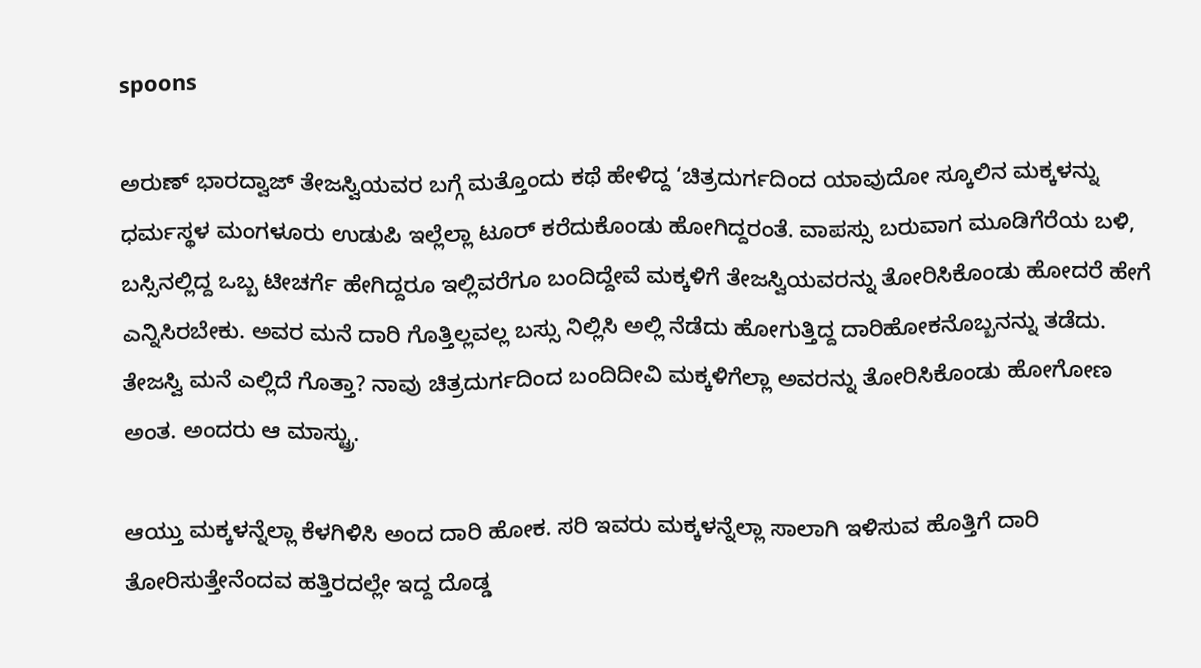spoons

ಅರುಣ್ ಭಾರದ್ವಾಜ್ ತೇಜಸ್ವಿಯವರ ಬಗ್ಗೆ ಮತ್ತೊಂದು ಕಥೆ ಹೇಳಿದ್ದ ‘ಚಿತ್ರದುರ್ಗದಿಂದ ಯಾವುದೋ ಸ್ಕೂಲಿನ ಮಕ್ಕಳನ್ನು ಧರ್ಮಸ್ಥಳ ಮಂಗಳೂರು ಉಡುಪಿ ಇಲ್ಲೆಲ್ಲಾ ಟೂರ್ ಕರೆದುಕೊಂಡು ಹೋಗಿದ್ದರಂತೆ. ವಾಪಸ್ಸು ಬರುವಾಗ ಮೂಡಿಗೆರೆಯ ಬಳಿ, ಬಸ್ಸಿನಲ್ಲಿದ್ದ ಒಬ್ಬ ಟೀಚರ್ಗೆ ಹೇಗಿದ್ದರೂ ಇಲ್ಲಿವರೆಗೂ ಬಂದಿದ್ದೇವೆ ಮಕ್ಕಳಿಗೆ ತೇಜಸ್ವಿಯವರನ್ನು ತೋರಿಸಿಕೊಂಡು ಹೋದರೆ ಹೇಗೆ ಎನ್ನಿಸಿರಬೇಕು. ಅವರ ಮನೆ ದಾರಿ ಗೊತ್ತಿಲ್ಲವಲ್ಲ ಬಸ್ಸು ನಿಲ್ಲಿಸಿ ಅಲ್ಲಿ ನೆಡೆದು ಹೋಗುತ್ತಿದ್ದ ದಾರಿಹೋಕನೊಬ್ಬನನ್ನು ತಡೆದು. ತೇಜಸ್ವಿ ಮನೆ ಎಲ್ಲಿದೆ ಗೊತ್ತಾ? ನಾವು ಚಿತ್ರದುರ್ಗದಿಂದ ಬಂದಿದೀವಿ ಮಕ್ಕಳಿಗೆಲ್ಲಾ ಅವರನ್ನು ತೋರಿಸಿಕೊಂಡು ಹೋಗೋಣ ಅಂತ. ಅಂದರು ಆ ಮಾಸ್ಟ್ರು.

ಆಯ್ತು ಮಕ್ಕಳನ್ನೆಲ್ಲಾ ಕೆಳಗಿಳಿಸಿ ಅಂದ ದಾರಿ ಹೋಕ. ಸರಿ ಇವರು ಮಕ್ಕಳನ್ನೆಲ್ಲಾ ಸಾಲಾಗಿ ಇಳಿಸುವ ಹೊತ್ತಿಗೆ ದಾರಿ ತೋರಿಸುತ್ತೇನೆಂದವ ಹತ್ತಿರದಲ್ಲೇ ಇದ್ದ ದೊಡ್ಡ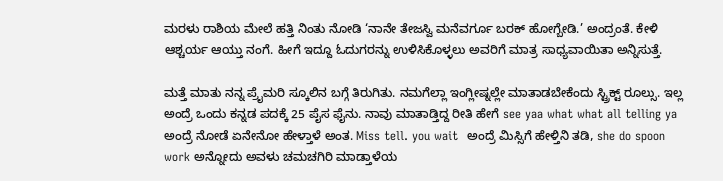ಮರಳು ರಾಶಿಯ ಮೇಲೆ ಹತ್ತಿ ನಿಂತು ನೋಡಿ ‘ನಾನೇ ತೇಜಸ್ವಿ ಮನೆವರ್ಗೂ ಬರಕ್ ಹೋಗ್ಬೇಡಿ.’ ಅಂದ್ರಂತೆ. ಕೇಳಿ ಆಶ್ಚರ್ಯ ಆಯ್ತು ನಂಗೆ. ಹೀಗೆ ಇದ್ದೂ ಓದುಗರನ್ನು ಉಳಿಸಿಕೊಳ್ಳಲು ಅವರಿಗೆ ಮಾತ್ರ ಸಾಧ್ಯವಾಯಿತಾ ಅನ್ನಿಸುತ್ತೆ.

ಮತ್ತೆ ಮಾತು ನನ್ನ ಪ್ರೈಮರಿ ಸ್ಕೂಲಿನ ಬಗ್ಗೆ ತಿರುಗಿತು. ನಮಗೆಲ್ಲಾ ಇಂಗ್ಲೀಷ್ನಲ್ಲೇ ಮಾತಾಡಬೇಕೆಂದು ಸ್ಟ್ರಿಕ್ಟ್ ರೂಲ್ಸು. ಇಲ್ಲ ಅಂದ್ರೆ ಒಂದು ಕನ್ನಡ ಪದಕ್ಕೆ 25 ಪೈಸ ಫೈನು. ನಾವು ಮಾತಾಡ್ತಿದ್ದ ರೀತಿ ಹೇಗೆ see yaa what what all telling ya ಅಂದ್ರೆ ನೋಡೆ ಏನೇನೋ ಹೇಳ್ತಾಳೆ ಅಂತ. Miss tell. you wait  ಅಂದ್ರೆ ಮಿಸ್ಸಿಗೆ ಹೇಳ್ತಿನಿ ತಡಿ, she do spoon work ಅನ್ನೋದು ಅವಳು ಚಮಚಗಿರಿ ಮಾಡ್ತಾಳೆಯ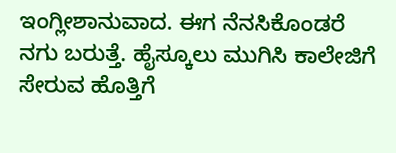ಇಂಗ್ಲೀಶಾನುವಾದ. ಈಗ ನೆನಸಿಕೊಂಡರೆ ನಗು ಬರುತ್ತೆ. ಹೈಸ್ಕೂಲು ಮುಗಿಸಿ ಕಾಲೇಜಿಗೆ ಸೇರುವ ಹೊತ್ತಿಗೆ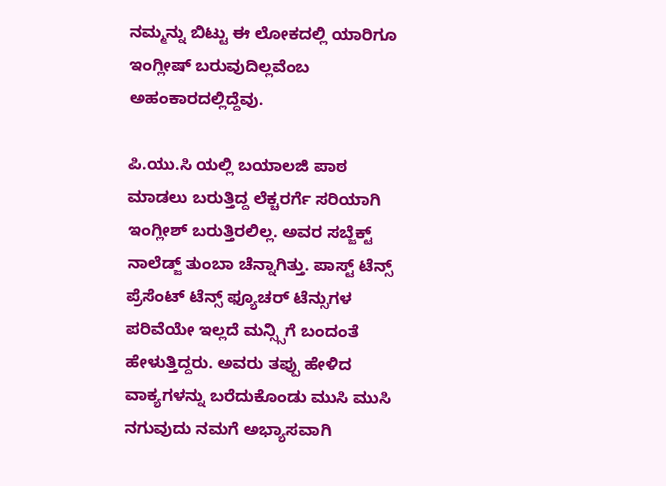ನಮ್ಮನ್ನು ಬಿಟ್ಟು ಈ ಲೋಕದಲ್ಲಿ ಯಾರಿಗೂ ಇಂಗ್ಲೀಷ್ ಬರುವುದಿಲ್ಲವೆಂಬ ಅಹಂಕಾರದಲ್ಲಿದ್ದೆವು.

ಪಿ.ಯು.ಸಿ ಯಲ್ಲಿ ಬಯಾಲಜಿ ಪಾಠ ಮಾಡಲು ಬರುತ್ತಿದ್ದ ಲೆಕ್ಚರರ್ಗೆ ಸರಿಯಾಗಿ ಇಂಗ್ಲೀಶ್ ಬರುತ್ತಿರಲಿಲ್ಲ. ಅವರ ಸಬ್ಜೆಕ್ಟ್ ನಾಲೆಡ್ಜ್ ತುಂಬಾ ಚೆನ್ನಾಗಿತ್ತು. ಪಾಸ್ಟ್ ಟೆನ್ಸ್ ಪ್ರೆಸೆಂಟ್ ಟೆನ್ಸ್ ಫ್ಯೂಚರ್ ಟೆನ್ಸುಗಳ ಪರಿವೆಯೇ ಇಲ್ಲದೆ ಮನ್ಸ್ಸಿಗೆ ಬಂದಂತೆ ಹೇಳುತ್ತಿದ್ದರು. ಅವರು ತಪ್ಪು ಹೇಳಿದ ವಾಕ್ಯಗಳನ್ನು ಬರೆದುಕೊಂಡು ಮುಸಿ ಮುಸಿ ನಗುವುದು ನಮಗೆ ಅಭ್ಯಾಸವಾಗಿ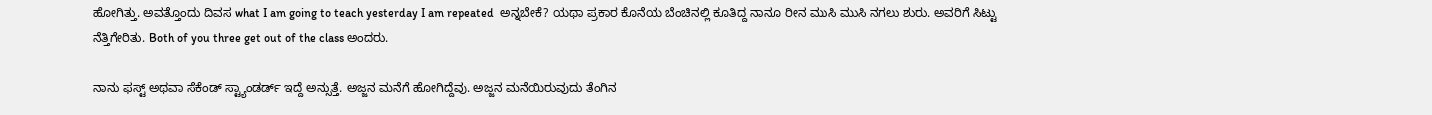ಹೋಗಿತ್ತು. ಅವತ್ತೊಂದು ದಿವಸ what I am going to teach yesterday I am repeated  ಅನ್ನಬೇಕೆ? ಯಥಾ ಪ್ರಕಾರ ಕೊನೆಯ ಬೆಂಚಿನಲ್ಲಿ ಕೂತಿದ್ದ ನಾನೂ ರೀನ ಮುಸಿ ಮುಸಿ ನಗಲು ಶುರು. ಅವರಿಗೆ ಸಿಟ್ಟು ನೆತ್ತಿಗೇರಿತು. Both of you three get out of the class ಅಂದರು.

ನಾನು ಫಸ್ಟ್ ಅಥವಾ ಸೆಕೆಂಡ್ ಸ್ಟ್ಯಾಂಡರ್ಡ್ ಇದ್ದೆ ಅನ್ಸುತ್ತೆ. ಅಜ್ಜನ ಮನೆಗೆ ಹೋಗಿದ್ದೆವು. ಅಜ್ಜನ ಮನೆಯಿರುವುದು ತೆಂಗಿನ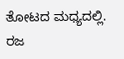ತೋಟದ ಮಧ್ಯದಲ್ಲಿ. ರಜ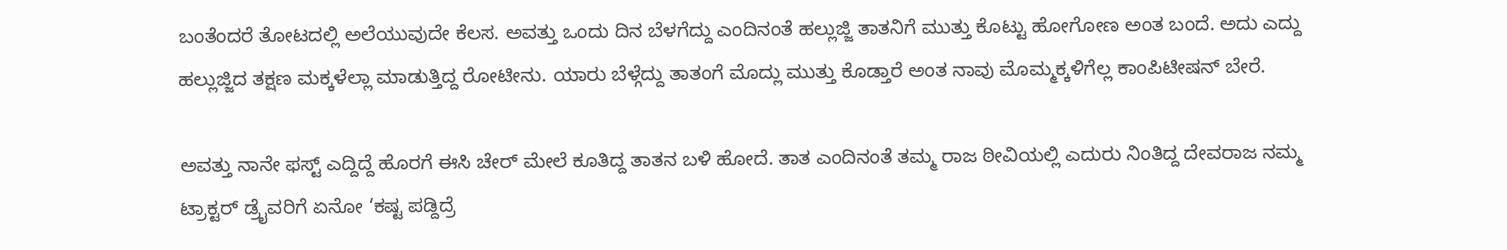ಬಂತೆಂದರೆ ತೋಟದಲ್ಲಿ ಅಲೆಯುವುದೇ ಕೆಲಸ. ಅವತ್ತು ಒಂದು ದಿನ ಬೆಳಗೆದ್ದು ಎಂದಿನಂತೆ ಹಲ್ಲುಜ್ಜಿ ತಾತನಿಗೆ ಮುತ್ತು ಕೊಟ್ಟು ಹೋಗೋಣ ಅಂತ ಬಂದೆ. ಅದು ಎದ್ದು ಹಲ್ಲುಜ್ಜಿದ ತಕ್ಷಣ ಮಕ್ಕಳೆಲ್ಲಾ ಮಾಡುತ್ತಿದ್ದ ರೋಟೀನು. ಯಾರು ಬೆಳ್ಗೆದ್ದು ತಾತಂಗೆ ಮೊದ್ಲು ಮುತ್ತು ಕೊಡ್ತಾರೆ ಅಂತ ನಾವು ಮೊಮ್ಮಕ್ಕಳಿಗೆಲ್ಲ ಕಾಂಪಿಟೀಷನ್ ಬೇರೆ.

ಅವತ್ತು ನಾನೇ ಫಸ್ಟ್ ಎದ್ದಿದ್ದೆ ಹೊರಗೆ ಈಸಿ ಚೇರ್ ಮೇಲೆ ಕೂತಿದ್ದ ತಾತನ ಬಳಿ ಹೋದೆ. ತಾತ ಎಂದಿನಂತೆ ತಮ್ಮ ರಾಜ ಠೀವಿಯಲ್ಲಿ ಎದುರು ನಿಂತಿದ್ದ ದೇವರಾಜ ನಮ್ಮ ಟ್ರಾಕ್ಟರ್ ಡ್ರೈವರಿಗೆ ಏನೋ ‘ಕಷ್ಟ ಪಡ್ದಿದ್ರೆ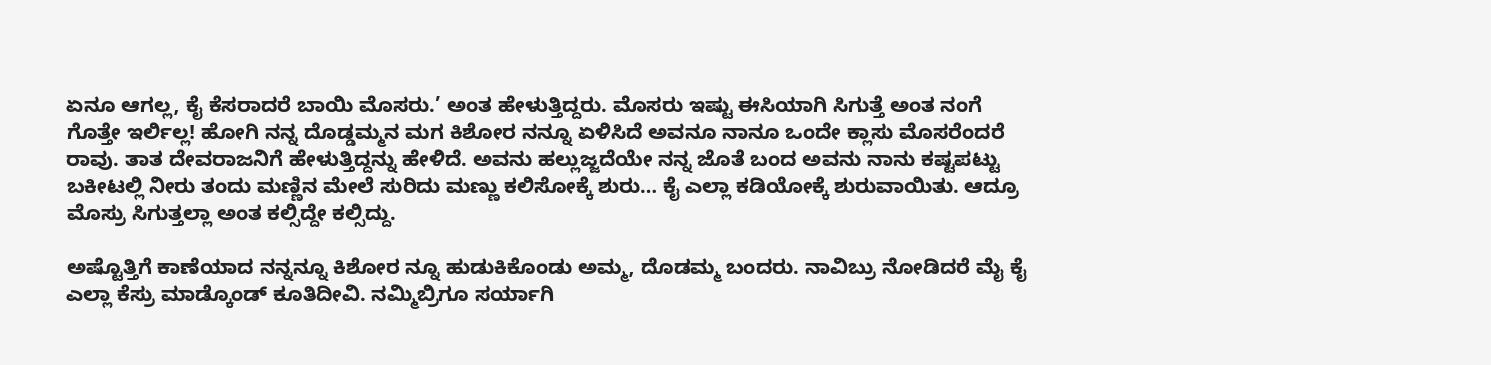ಏನೂ ಆಗಲ್ಲ, ಕೈ ಕೆಸರಾದರೆ ಬಾಯಿ ಮೊಸರು.’ ಅಂತ ಹೇಳುತ್ತಿದ್ದರು. ಮೊಸರು ಇಷ್ಟು ಈಸಿಯಾಗಿ ಸಿಗುತ್ತೆ ಅಂತ ನಂಗೆ ಗೊತ್ತೇ ಇರ್ಲಿಲ್ಲ! ಹೋಗಿ ನನ್ನ ದೊಡ್ಡಮ್ಮನ ಮಗ ಕಿಶೋರ ನನ್ನೂ ಏಳಿಸಿದೆ ಅವನೂ ನಾನೂ ಒಂದೇ ಕ್ಲಾಸು ಮೊಸರೆಂದರೆ ರಾವು. ತಾತ ದೇವರಾಜನಿಗೆ ಹೇಳುತ್ತಿದ್ದನ್ನು ಹೇಳಿದೆ. ಅವನು ಹಲ್ಲುಜ್ಜದೆಯೇ ನನ್ನ ಜೊತೆ ಬಂದ ಅವನು ನಾನು ಕಷ್ಟಪಟ್ಟು ಬಕೀಟಲ್ಲಿ ನೀರು ತಂದು ಮಣ್ಣಿನ ಮೇಲೆ ಸುರಿದು ಮಣ್ಣು ಕಲಿಸೋಕ್ಕೆ ಶುರು… ಕೈ ಎಲ್ಲಾ ಕಡಿಯೋಕ್ಕೆ ಶುರುವಾಯಿತು. ಆದ್ರೂ ಮೊಸ್ರು ಸಿಗುತ್ತಲ್ಲಾ ಅಂತ ಕಲ್ಸಿದ್ದೇ ಕಲ್ಸಿದ್ದು.

ಅಷ್ಟೊತ್ತಿಗೆ ಕಾಣೆಯಾದ ನನ್ನನ್ನೂ ಕಿಶೋರ ನ್ನೂ ಹುಡುಕಿಕೊಂಡು ಅಮ್ಮ, ದೊಡಮ್ಮ ಬಂದರು. ನಾವಿಬ್ರು ನೋಡಿದರೆ ಮೈ ಕೈ ಎಲ್ಲಾ ಕೆಸ್ರು ಮಾಡ್ಕೊಂಡ್ ಕೂತಿದೀವಿ. ನಮ್ಮಿಬ್ರಿಗೂ ಸರ್ಯಾಗಿ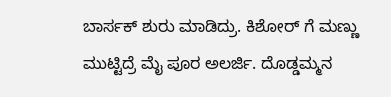ಬಾರ್ಸಕ್ ಶುರು ಮಾಡಿದ್ರು. ಕಿಶೋರ್ ಗೆ ಮಣ್ಣು ಮುಟ್ಟಿದ್ರೆ ಮೈ ಪೂರ ಅಲರ್ಜಿ. ದೊಡ್ಡಮ್ಮನ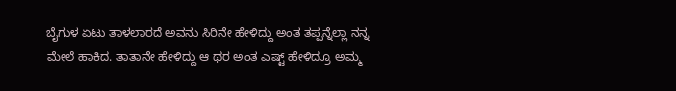ಬೈಗುಳ ಏಟು ತಾಳಲಾರದೆ ಅವನು ಸಿರಿನೇ ಹೇಳಿದ್ದು ಅಂತ ತಪ್ಪನ್ನೆಲ್ಲಾ ನನ್ನ ಮೇಲೆ ಹಾಕಿದ. ತಾತಾನೇ ಹೇಳಿದ್ದು ಆ ಥರ ಅಂತ ಎಷ್ಟ್ ಹೇಳಿದ್ರೂ ಅಮ್ಮ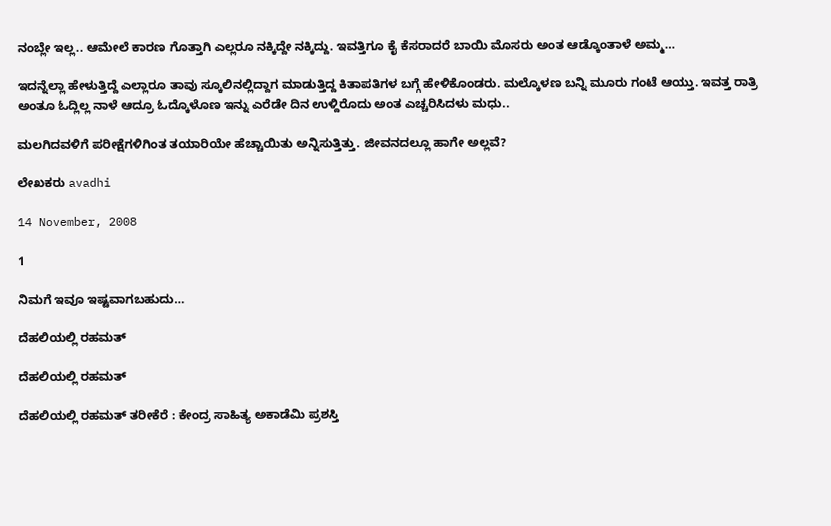ನಂಬ್ಲೇ ಇಲ್ಲ.. ಆಮೇಲೆ ಕಾರಣ ಗೊತ್ತಾಗಿ ಎಲ್ಲರೂ ನಕ್ಕಿದ್ದೇ ನಕ್ಕಿದ್ದು. ಇವತ್ತಿಗೂ ಕೈ ಕೆಸರಾದರೆ ಬಾಯಿ ಮೊಸರು ಅಂತ ಆಡ್ಕೊಂತಾಳೆ ಅಮ್ಮ…

ಇದನ್ನೆಲ್ಲಾ ಹೇಳುತ್ತಿದ್ದೆ ಎಲ್ಲಾರೂ ತಾವು ಸ್ಕೂಲಿನಲ್ಲಿದ್ದಾಗ ಮಾಡುತ್ತಿದ್ದ ಕಿತಾಪತಿಗಳ ಬಗ್ಗೆ ಹೇಳಿಕೊಂಡರು. ಮಲ್ಕೊಳಣ ಬನ್ನಿ ಮೂರು ಗಂಟೆ ಆಯ್ತು. ಇವತ್ತ ರಾತ್ರಿ ಅಂತೂ ಓದ್ಲಿಲ್ಲ ನಾಳೆ ಆದ್ರೂ ಓದ್ಕೊಳೊಣ ಇನ್ನು ಎರೆಡೇ ದಿನ ಉಳ್ದಿರೊದು ಅಂತ ಎಚ್ಚರಿಸಿದಳು ಮಧು..

ಮಲಗಿದವಳಿಗೆ ಪರೀಕ್ಷೆಗಳಿಗಿಂತ ತಯಾರಿಯೇ ಹೆಚ್ಚಾಯಿತು ಅನ್ನಿಸುತ್ತಿತ್ತು. ಜೀವನದಲ್ಲೂ ಹಾಗೇ ಅಲ್ಲವೆ?

ಲೇಖಕರು avadhi

14 November, 2008

1

ನಿಮಗೆ ಇವೂ ಇಷ್ಟವಾಗಬಹುದು…

ದೆಹಲಿಯಲ್ಲಿ ರಹಮತ್

ದೆಹಲಿಯಲ್ಲಿ ರಹಮತ್

ದೆಹಲಿಯಲ್ಲಿ ರಹಮತ್ ತರೀಕೆರೆ : ಕೇಂದ್ರ ಸಾಹಿತ್ಯ ಅಕಾಡೆಮಿ ಪ್ರಶಸ್ತಿ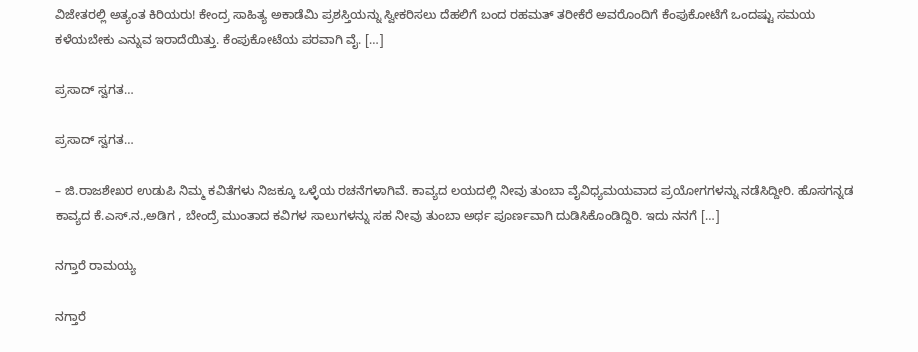ವಿಜೇತರಲ್ಲಿ ಅತ್ಯಂತ ಕಿರಿಯರು! ಕೇಂದ್ರ ಸಾಹಿತ್ಯ ಅಕಾಡೆಮಿ ಪ್ರಶಸ್ತಿಯನ್ನು ಸ್ವೀಕರಿಸಲು ದೆಹಲಿಗೆ ಬಂದ ರಹಮತ್ ತರೀಕೆರೆ ಅವರೊಂದಿಗೆ ಕೆಂಪುಕೋಟೆಗೆ ಒಂದಷ್ಟು ಸಮಯ ಕಳೆಯಬೇಕು ಎನ್ನುವ ಇರಾದೆಯಿತ್ತು. ಕೆಂಪುಕೋಟೆಯ ಪರವಾಗಿ ವೈ. […]

ಪ್ರಸಾದ್ ಸ್ವಗತ…

ಪ್ರಸಾದ್ ಸ್ವಗತ…

– ಜಿ.ರಾಜಶೇಖರ ಉಡುಪಿ ನಿಮ್ಮ ಕವಿತೆಗಳು ನಿಜಕ್ಕೂ ಒಳ್ಳೆಯ ರಚನೆಗಳಾಗಿವೆ. ಕಾವ್ಯದ ಲಯದಲ್ಲಿ ನೀವು ತುಂಬಾ ವೈವಿಧ್ಯಮಯವಾದ ಪ್ರಯೋಗಗಳನ್ನು ನಡೆಸಿದ್ದೀರಿ. ಹೊಸಗನ್ನಡ ಕಾವ್ಯದ ಕೆ.ಎಸ್.ನ.,ಅಡಿಗ , ಬೇಂದ್ರೆ ಮುಂತಾದ ಕವಿಗಳ ಸಾಲುಗಳನ್ನು ಸಹ ನೀವು ತುಂಬಾ ಅರ್ಥ ಪೂರ್ಣವಾಗಿ ದುಡಿಸಿಕೊಂಡಿದ್ದಿರಿ. ಇದು ನನಗೆ […]

ನಗ್ತಾರೆ ರಾಮಯ್ಯ

ನಗ್ತಾರೆ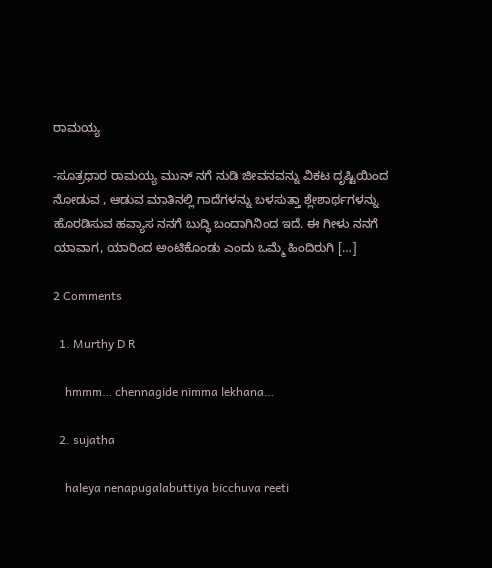ರಾಮಯ್ಯ

-ಸೂತ್ರಧಾರ ರಾಮಯ್ಯ ಮುನ್ ನಗೆ ನುಡಿ ಜೀವನವನ್ನು ವಿಕಟ ದೃಷ್ಟಿಯಿಂದ ನೋಡುವ , ಆಡುವ ಮಾತಿನಲ್ಲಿ ಗಾದೆಗಳನ್ನು ಬಳಸುತ್ತಾ ಶ್ಲೇಶಾರ್ಥಗಳನ್ನು ಹೊರಡಿಸುವ ಹವ್ಯಾಸ ನನಗೆ ಬುದ್ಧಿ ಬಂದಾಗಿನಿಂದ ಇದೆ. ಈ ಗೀಳು ನನಗೆ ಯಾವಾಗ, ಯಾರಿಂದ ಅಂಟಿಕೊಂಡು ಎಂದು ಒಮ್ಮೆ ಹಿಂದಿರುಗಿ […]

2 Comments

  1. Murthy D R

    hmmm… chennagide nimma lekhana…

  2. sujatha

    haleya nenapugalabuttiya bicchuva reeti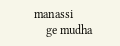manassi
    ge mudha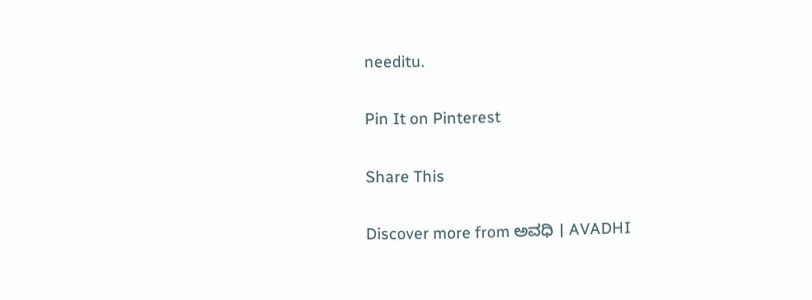needitu.

Pin It on Pinterest

Share This

Discover more from ಅವಧಿ । AVADHI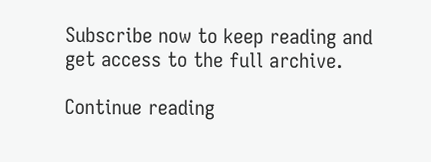Subscribe now to keep reading and get access to the full archive.

Continue reading